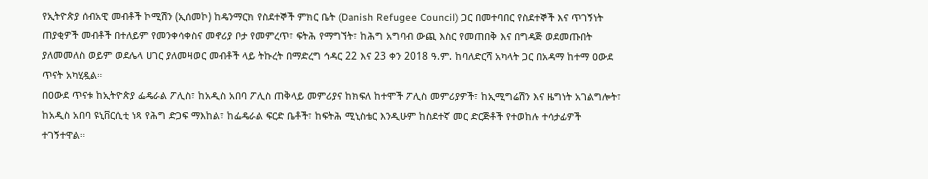የኢትዮጵያ ሰብአዊ መብቶች ኮሚሽን (ኢሰመኮ) ከዴንማርክ የስደተኞች ምክር ቤት (Danish Refugee Council) ጋር በመተባበር የስደተኞች እና ጥገኝነት ጠያቂዎች መብቶች በተለይም የመንቀሳቀስና መኖሪያ ቦታ የመምረጥ፣ ፍትሕ የማግኘት፣ ከሕግ አግባብ ውጪ እስር የመጠበቅ እና በግዳጅ ወደመጡበት ያለመመለስ ወይም ወደሌላ ሀገር ያለመዛወር መብቶች ላይ ትኩረት በማድረግ ኅዳር 22 እና 23 ቀን 2018 ዓ.ም. ከባለድርሻ አካላት ጋር በአዳማ ከተማ ዐውደ ጥናት አካሂዷል።
በዐውደ ጥናቱ ከኢትዮጵያ ፌዴራል ፖሊስ፣ ከአዲስ አበባ ፖሊስ ጠቅላይ መምሪያና ከክፍለ ከተሞች ፖሊስ መምሪያዎች፣ ከኢሚግሬሽን እና ዜግነት አገልግሎት፣ ከአዲስ አበባ ዩኒቨርሲቲ ነጻ የሕግ ድጋፍ ማእከል፣ ከፌዴራል ፍርድ ቤቶች፣ ከፍትሕ ሚኒስቴር እንዲሁም ከስደተኛ መር ድርጅቶች የተወከሉ ተሳታፊዎች ተገኝተዋል።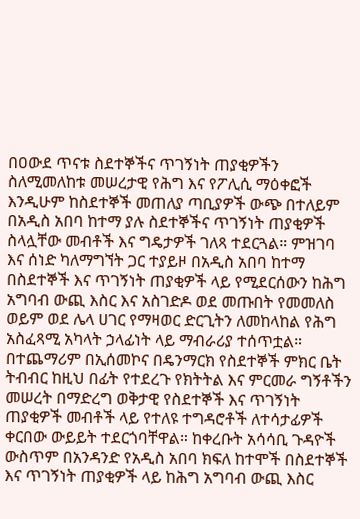በዐውደ ጥናቱ ስደተኞችና ጥገኝነት ጠያቂዎችን ስለሚመለከቱ መሠረታዊ የሕግ እና የፖሊሲ ማዕቀፎች እንዲሁም ከስደተኞች መጠለያ ጣቢያዎች ውጭ በተለይም በአዲስ አበባ ከተማ ያሉ ስደተኞችና ጥገኝነት ጠያቂዎች ስላሏቸው መብቶች እና ግዴታዎች ገለጻ ተደርጓል። ምዝገባ እና ሰነድ ካለማግኘት ጋር ተያይዞ በአዲስ አበባ ከተማ በስደተኞች እና ጥገኝነት ጠያቂዎች ላይ የሚደርሰውን ከሕግ አግባብ ውጪ እስር እና አስገድዶ ወደ መጡበት የመመለስ ወይም ወደ ሌላ ሀገር የማዛወር ድርጊትን ለመከላከል የሕግ አስፈጻሚ አካላት ኃላፊነት ላይ ማብራሪያ ተሰጥቷል።
በተጨማሪም በኢሰመኮና በዴንማርክ የስደተኞች ምክር ቤት ትብብር ከዚህ በፊት የተደረጉ የክትትል እና ምርመራ ግኝቶችን መሠረት በማድረግ ወቅታዊ የስደተኞች እና ጥገኝነት ጠያቂዎች መብቶች ላይ የተለዩ ተግዳሮቶች ለተሳታፊዎች ቀርበው ውይይት ተደርጎባቸዋል። ከቀረቡት አሳሳቢ ጉዳዮች ውስጥም በአንዳንድ የአዲስ አበባ ክፍለ ከተሞች በስደተኞች እና ጥገኝነት ጠያቂዎች ላይ ከሕግ አግባብ ውጪ እስር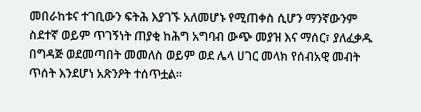መበራከቱና ተገቢውን ፍትሕ እያገኙ አለመሆኑ የሚጠቀስ ሲሆን ማንኛውንም ስደተኛ ወይም ጥገኝነት ጠያቂ ከሕግ አግባብ ውጭ መያዝ እና ማሰር፣ ያለፈቃዱ በግዳጅ ወደመጣበት መመለስ ወይም ወደ ሌላ ሀገር መላክ የሰብአዊ መብት ጥሰት እንደሆነ አጽንዖት ተሰጥቷል።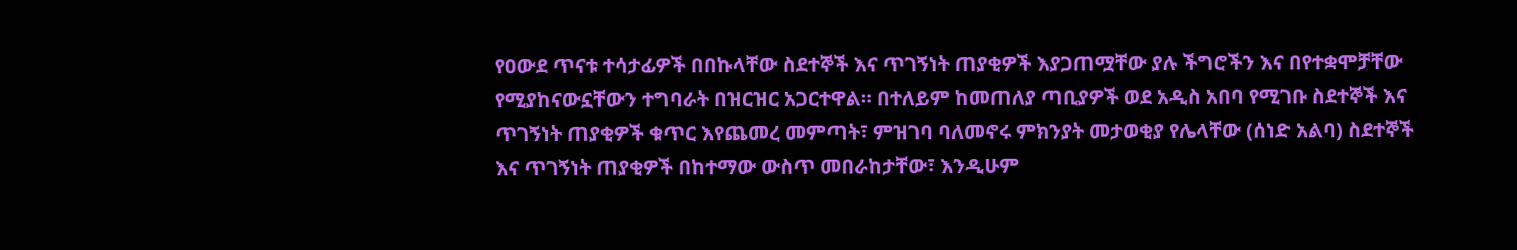የዐውደ ጥናቱ ተሳታፊዎች በበኩላቸው ስደተኞች እና ጥገኝነት ጠያቂዎች እያጋጠሟቸው ያሉ ችግሮችን እና በየተቋሞቻቸው የሚያከናውኗቸውን ተግባራት በዝርዝር አጋርተዋል። በተለይም ከመጠለያ ጣቢያዎች ወደ አዲስ አበባ የሚገቡ ስደተኞች እና ጥገኝነት ጠያቂዎች ቁጥር እየጨመረ መምጣት፣ ምዝገባ ባለመኖሩ ምክንያት መታወቂያ የሌላቸው (ሰነድ አልባ) ስደተኞች እና ጥገኝነት ጠያቂዎች በከተማው ውስጥ መበራከታቸው፣ እንዲሁም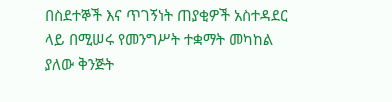በስደተኞች እና ጥገኝነት ጠያቂዎች አስተዳደር ላይ በሚሠሩ የመንግሥት ተቋማት መካከል ያለው ቅንጅት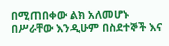በሚጠበቀው ልክ አለመሆኑ በሥራቸው እንዲሁም በስደተኞች እና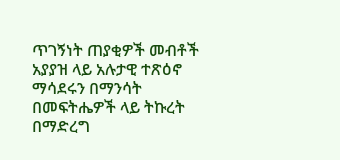ጥገኝነት ጠያቂዎች መብቶች አያያዝ ላይ አሉታዊ ተጽዕኖ ማሳደሩን በማንሳት በመፍትሔዎች ላይ ትኩረት በማድረግ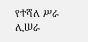የተሻለ ሥራ ሊሠራ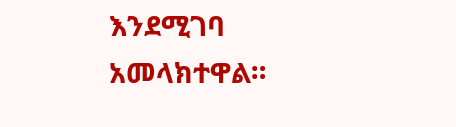እንደሚገባ አመላክተዋል።